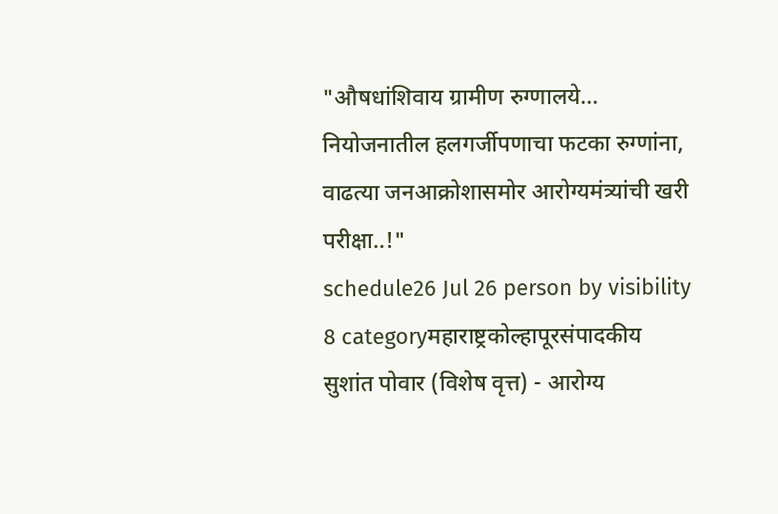"औषधांशिवाय ग्रामीण रुग्णालये... नियोजनातील हलगर्जीपणाचा फटका रुग्णांना, वाढत्या जनआक्रोशासमोर आरोग्यमंत्र्यांची खरी परीक्षा..!"
schedule26 Jul 26 person by visibility 8 categoryमहाराष्ट्रकोल्हापूरसंपादकीय
सुशांत पोवार (विशेष वृत्त) - आरोग्य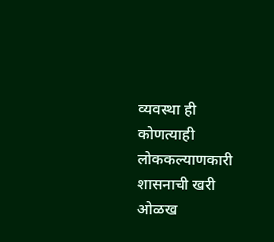व्यवस्था ही कोणत्याही लोककल्याणकारी शासनाची खरी ओळख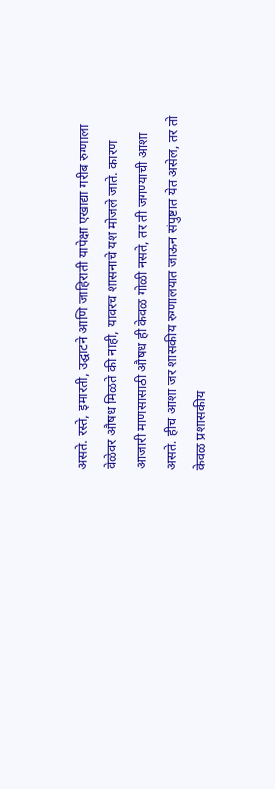असते. रस्ते, इमारती, उद्घाटने आणि जाहिराती यापेक्षा एखाद्या गरीब रुग्णाला वेळेवर औषध मिळते की नाही, यावरच शासनाचे यश मोजले जाते. कारण आजारी माणसासाठी औषध ही केवळ गोळी नसते, तर ती जगण्याची आशा असते. हीच आशा जर शासकीय रुग्णालयात जाऊन संपुष्टात येत असेल, तर तो केवळ प्रशासकीय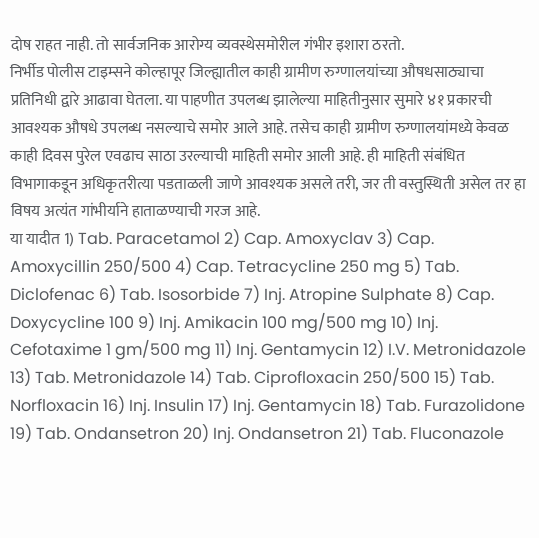दोष राहत नाही. तो सार्वजनिक आरोग्य व्यवस्थेसमोरील गंभीर इशारा ठरतो.
निर्भीड पोलीस टाइम्सने कोल्हापूर जिल्ह्यातील काही ग्रामीण रुग्णालयांच्या औषधसाठ्याचा प्रतिनिधी द्वारे आढावा घेतला. या पाहणीत उपलब्ध झालेल्या माहितीनुसार सुमारे ४१ प्रकारची आवश्यक औषधे उपलब्ध नसल्याचे समोर आले आहे. तसेच काही ग्रामीण रुग्णालयांमध्ये केवळ काही दिवस पुरेल एवढाच साठा उरल्याची माहिती समोर आली आहे. ही माहिती संबंधित विभागाकडून अधिकृतरीत्या पडताळली जाणे आवश्यक असले तरी, जर ती वस्तुस्थिती असेल तर हा विषय अत्यंत गांभीर्याने हाताळण्याची गरज आहे.
या यादीत 1) Tab. Paracetamol 2) Cap. Amoxyclav 3) Cap. Amoxycillin 250/500 4) Cap. Tetracycline 250 mg 5) Tab. Diclofenac 6) Tab. Isosorbide 7) Inj. Atropine Sulphate 8) Cap. Doxycycline 100 9) Inj. Amikacin 100 mg/500 mg 10) Inj. Cefotaxime 1 gm/500 mg 11) Inj. Gentamycin 12) I.V. Metronidazole 13) Tab. Metronidazole 14) Tab. Ciprofloxacin 250/500 15) Tab. Norfloxacin 16) Inj. Insulin 17) Inj. Gentamycin 18) Tab. Furazolidone 19) Tab. Ondansetron 20) Inj. Ondansetron 21) Tab. Fluconazole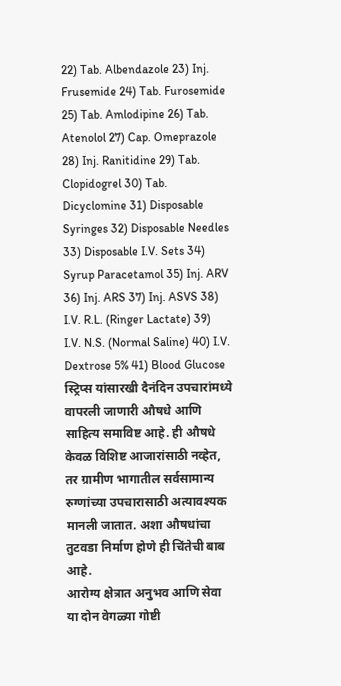22) Tab. Albendazole 23) Inj. Frusemide 24) Tab. Furosemide 25) Tab. Amlodipine 26) Tab. Atenolol 27) Cap. Omeprazole 28) Inj. Ranitidine 29) Tab. Clopidogrel 30) Tab. Dicyclomine 31) Disposable Syringes 32) Disposable Needles 33) Disposable I.V. Sets 34) Syrup Paracetamol 35) Inj. ARV 36) Inj. ARS 37) Inj. ASVS 38) I.V. R.L. (Ringer Lactate) 39) I.V. N.S. (Normal Saline) 40) I.V. Dextrose 5% 41) Blood Glucose स्ट्रिप्स यांसारखी दैनंदिन उपचारांमध्ये वापरली जाणारी औषधे आणि साहित्य समाविष्ट आहे. ही औषधे केवळ विशिष्ट आजारांसाठी नव्हेत, तर ग्रामीण भागातील सर्वसामान्य रुग्णांच्या उपचारासाठी अत्यावश्यक मानली जातात. अशा औषधांचा तुटवडा निर्माण होणे ही चिंतेची बाब आहे.
आरोग्य क्षेत्रात अनुभव आणि सेवा या दोन वेगळ्या गोष्टी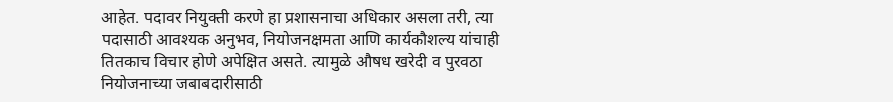आहेत. पदावर नियुक्ती करणे हा प्रशासनाचा अधिकार असला तरी, त्या पदासाठी आवश्यक अनुभव, नियोजनक्षमता आणि कार्यकौशल्य यांचाही तितकाच विचार होणे अपेक्षित असते. त्यामुळे औषध खरेदी व पुरवठा नियोजनाच्या जबाबदारीसाठी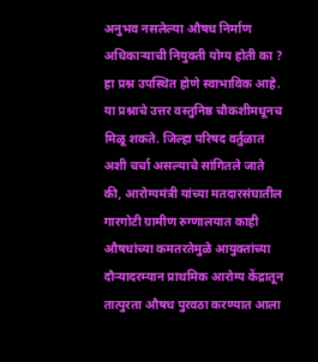अनुभव नसलेल्या औषध निर्माण अधिकाऱ्याची नियुक्ती योग्य होती का ? हा प्रश्न उपस्थित होणे स्वाभाविक आहे. या प्रश्नाचे उत्तर वस्तुनिष्ठ चौकशीमधूनच मिळू शकते. जिल्हा परिषद वर्तुळात अशी चर्चा असल्याचे सांगितले जाते की, आरोग्यमंत्री यांच्या मतदारसंघातील गारगोटी ग्रामीण रुग्णालयात काही औषधांच्या कमतरतेमुळे आयुक्तांच्या दौऱ्यादरम्यान प्राथमिक आरोग्य केंद्रातून तात्पुरता औषध पुरवठा करण्यात आला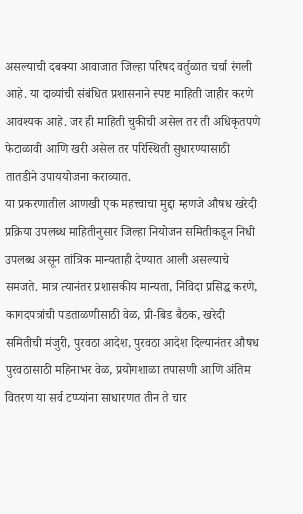असल्याची दबक्या आवाजात जिल्हा परिषद वर्तुळात चर्चा रंगली आहे. या दाव्यांची संबंधित प्रशासनाने स्पष्ट माहिती जाहीर करणे आवश्यक आहे. जर ही माहिती चुकीची असेल तर ती अधिकृतपणे फेटाळावी आणि खरी असेल तर परिस्थिती सुधारण्यासाठी तातडीने उपाययोजना कराव्यात.
या प्रकरणातील आणखी एक महत्त्वाचा मुद्दा म्हणजे औषध खरेदी प्रक्रिया उपलब्ध माहितीनुसार जिल्हा नियोजन समितीकडून निधी उपलब्ध असून तांत्रिक मान्यताही देण्यात आली असल्याचे समजते. मात्र त्यानंतर प्रशासकीय मान्यता, निविदा प्रसिद्ध करणे, कागदपत्रांची पडताळणीसाठी वेळ, प्री-बिड बैठक, खरेदी समितीची मंजुरी, पुरवठा आदेश, पुरवठा आदेश दिल्यानंतर औषध पुरवठासाठी महिनाभर वेळ, प्रयोगशाळा तपासणी आणि अंतिम वितरण या सर्व टप्प्यांना साधारणत तीन ते चार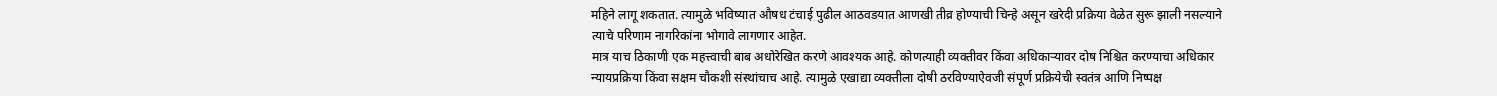महिने लागू शकतात. त्यामुळे भविष्यात औषध टंचाई पुढील आठवडयात आणखी तीव्र होण्याची चिन्हे असून खरेदी प्रक्रिया वेळेत सुरू झाली नसल्याने त्याचे परिणाम नागरिकांना भोगावे लागणार आहेत.
मात्र याच ठिकाणी एक महत्त्वाची बाब अधोरेखित करणे आवश्यक आहे. कोणत्याही व्यक्तीवर किंवा अधिकाऱ्यावर दोष निश्चित करण्याचा अधिकार न्यायप्रक्रिया किंवा सक्षम चौकशी संस्थांचाच आहे. त्यामुळे एखाद्या व्यक्तीला दोषी ठरविण्याऐवजी संपूर्ण प्रक्रियेची स्वतंत्र आणि निष्पक्ष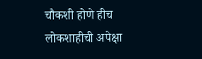चौकशी होणे हीच लोकशाहीची अपेक्षा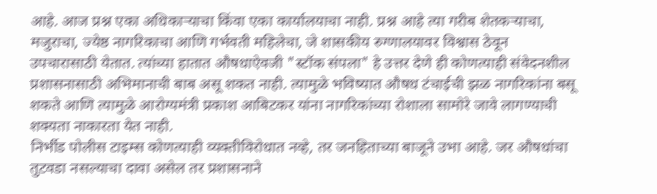आहे. आज प्रश्न एका अधिकाऱ्याचा किंवा एका कार्यालयाचा नाही. प्रश्न आहे त्या गरीब शेतकऱ्याचा, मजुराचा, ज्येष्ठ नागरिकाचा आणि गर्भवती महिलेचा, जे शासकीय रुग्णालयावर विश्वास ठेवून उपचारासाठी येतात. त्यांच्या हातात औषधाऐवजी "स्टॉक संपला" हे उत्तर देणे ही कोणत्याही संवेदनशील प्रशासनासाठी अभिमानाची बाब असू शकत नाही. त्यामुळे भविष्यात औषध टंचाईची झळ नागरिकांना बसू शकते आणि त्यामुळे आरोग्यमंत्री प्रकाश आबिटकर यांना नागरिकांच्या रोशाला सामोरे जावे लागण्याची शक्यता नाकारता येत नाही.
निर्भीड पोलीस टाइम्स कोणत्याही व्यक्तीविरोधात नव्हे, तर जनहिताच्या बाजूने उभा आहे. जर औषधांचा तुटवडा नसल्याचा दावा असेल तर प्रशासनाने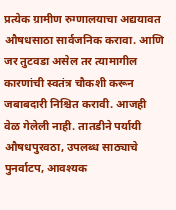प्रत्येक ग्रामीण रुग्णालयाचा अद्ययावत औषधसाठा सार्वजनिक करावा. आणि जर तुटवडा असेल तर त्यामागील कारणांची स्वतंत्र चौकशी करून जबाबदारी निश्चित करावी. आजही वेळ गेलेली नाही. तातडीने पर्यायी औषधपुरवठा, उपलब्ध साठ्याचे पुनर्वाटप, आवश्यक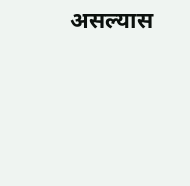असल्यास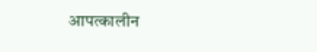आपत्कालीन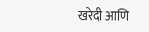खरेदी आणि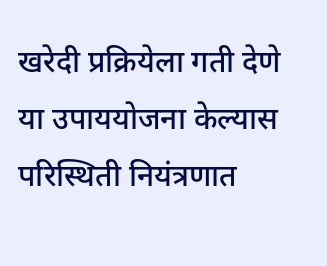खरेदी प्रक्रियेला गती देणे या उपाययोजना केल्यास परिस्थिती नियंत्रणात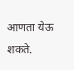आणता येऊ शकते.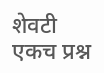शेवटी एकच प्रश्न